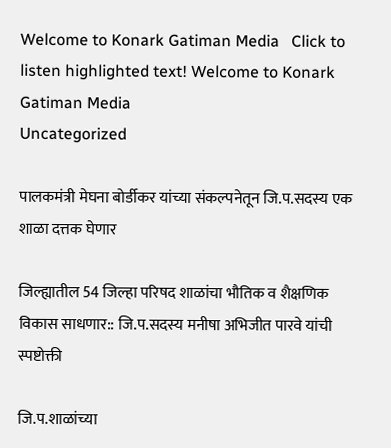Welcome to Konark Gatiman Media   Click to listen highlighted text! Welcome to Konark Gatiman Media
Uncategorized

पालकमंत्री मेघना बोर्डीकर यांच्या संकल्पनेतून जि.प.सदस्य एक शाळा दत्तक घेणार

जिल्ह्यातील 54 जिल्हा परिषद शाळांचा भौतिक व शैक्षणिक विकास साधणार:: जि.प.सदस्य मनीषा अभिजीत पारवे यांची स्पष्टोक्ती

जि.प.शाळांच्या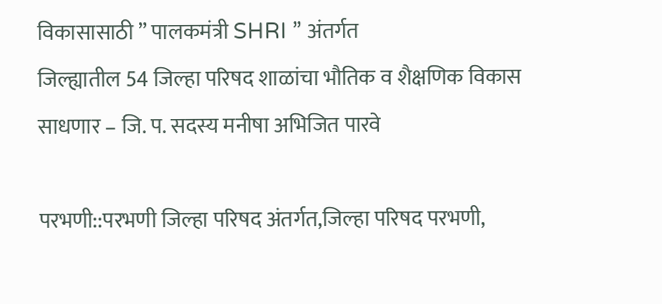विकासासाठी ” पालकमंत्री SHRI ” अंतर्गत
जिल्ह्यातील 54 जिल्हा परिषद शाळांचा भौतिक व शैक्षणिक विकास
साधणार – जि. प. सदस्य मनीषा अभिजित पारवे

परभणी::परभणी जिल्हा परिषद अंतर्गत,जिल्हा परिषद परभणी,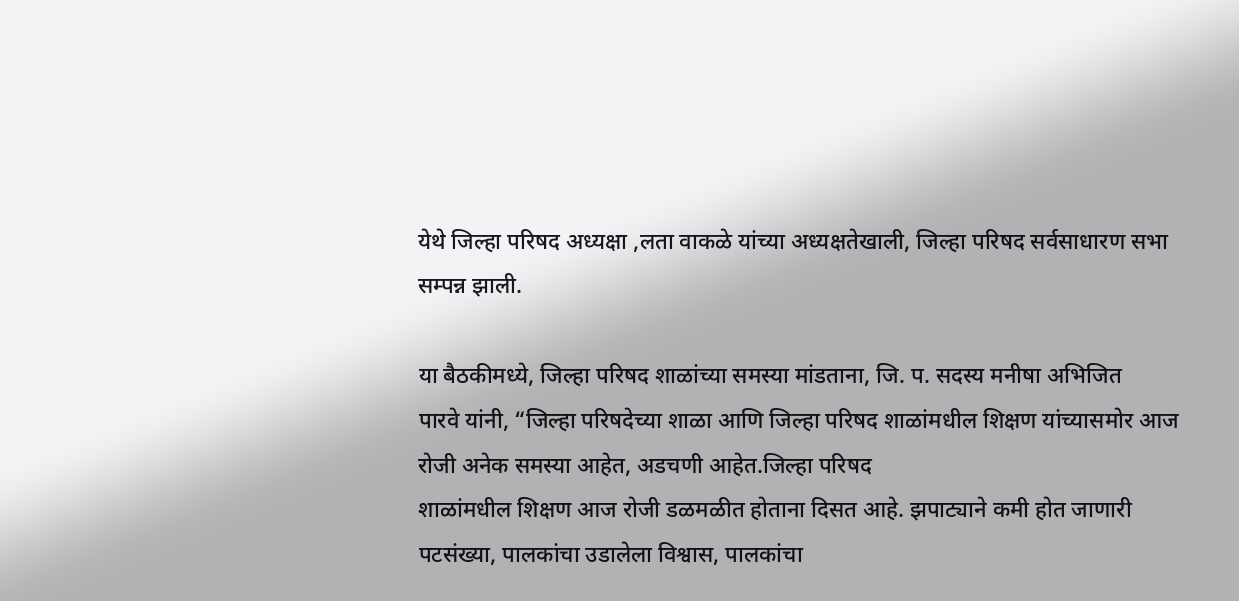येथे जिल्हा परिषद अध्यक्षा ,लता वाकळे यांच्या अध्यक्षतेखाली, जिल्हा परिषद सर्वसाधारण सभा सम्पन्न झाली.

या बैठकीमध्ये, जिल्हा परिषद शाळांच्या समस्या मांडताना, जि. प. सदस्य मनीषा अभिजित
पारवे यांनी, “जिल्हा परिषदेच्या शाळा आणि जिल्हा परिषद शाळांमधील शिक्षण यांच्यासमोर आज रोजी अनेक समस्या आहेत, अडचणी आहेत.जिल्हा परिषद
शाळांमधील शिक्षण आज रोजी डळमळीत होताना दिसत आहे. झपाट्याने कमी होत जाणारी पटसंख्या, पालकांचा उडालेला विश्वास, पालकांचा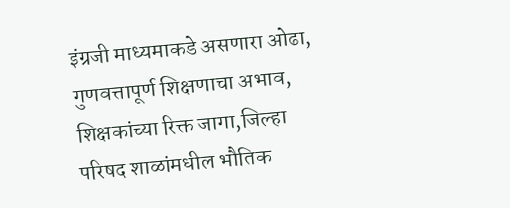इंग्रजी माध्यमाकडे असणारा ओढा, गुणवत्तापूर्ण शिक्षणाचा अभाव, शिक्षकांच्या रिक्त जागा,जिल्हा परिषद शाळांमधील भौतिक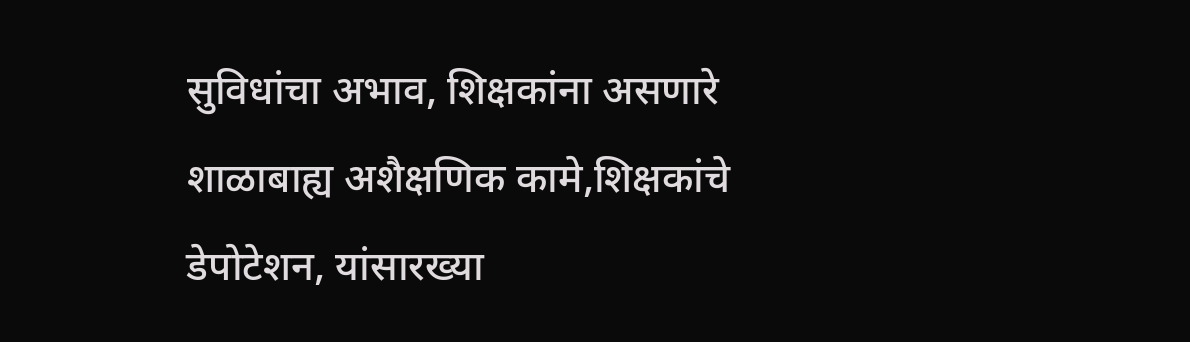सुविधांचा अभाव, शिक्षकांना असणारे शाळाबाह्य अशैक्षणिक कामे,शिक्षकांचे डेपोटेशन, यांसारख्या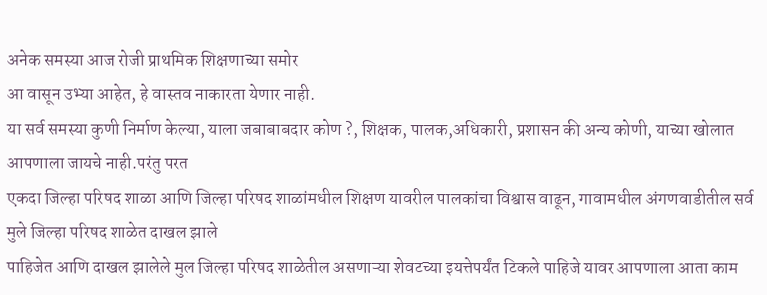अनेक समस्या आज रोजी प्राथमिक शिक्षणाच्या समोर
आ वासून उभ्या आहेत, हे वास्तव नाकारता येणार नाही.
या सर्व समस्या कुणी निर्माण केल्या, याला जबाबाबदार कोण ?, शिक्षक, पालक,अधिकारी, प्रशासन की अन्य कोणी, याच्या खोलात आपणाला जायचे नाही.परंतु परत
एकदा जिल्हा परिषद शाळा आणि जिल्हा परिषद शाळांमधील शिक्षण यावरील पालकांचा विश्वास वाढून, गावामधील अंगणवाडीतील सर्व मुले जिल्हा परिषद शाळेत दाखल झाले
पाहिजेत आणि दाखल झालेले मुल जिल्हा परिषद शाळेतील असणाऱ्या शेवटच्या इयत्तेपर्यंत टिकले पाहिजे यावर आपणाला आता काम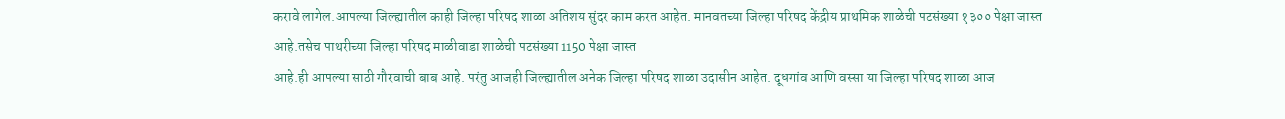करावे लागेल.आपल्या जिल्ह्यातील काही जिल्हा परिषद शाळा अतिशय सुंदर काम करत आहेत. मानवतच्या जिल्हा परिषद केंद्रीय प्राथमिक शाळेची पटसंख्या १३०० पेक्षा जास्त आहे.तसेच पाथरीच्या जिल्हा परिषद माळीवाडा शाळेची पटसंख्या 1150 पेक्षा जास्त
आहे.ही आपल्या साठी गौरवाची बाब आहे. परंतु आजही जिल्ह्यातील अनेक जिल्हा परिषद शाळा उदासीन आहेत. दूधगांव आणि वस्सा या जिल्हा परिषद शाळा आज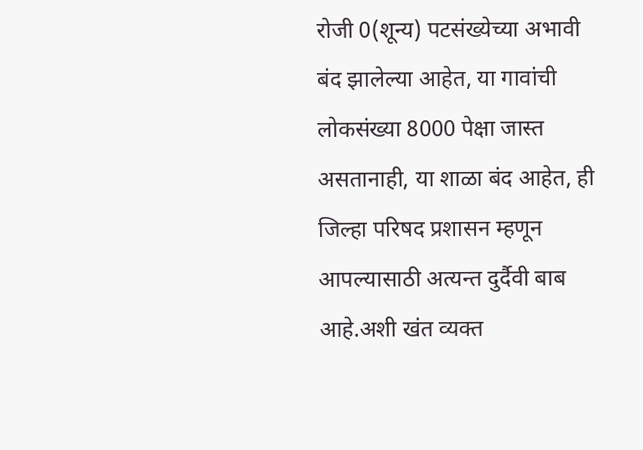रोजी 0(शून्य) पटसंख्येच्या अभावी बंद झालेल्या आहेत, या गावांची लोकसंख्या 8000 पेक्षा जास्त असतानाही, या शाळा बंद आहेत, ही जिल्हा परिषद प्रशासन म्हणून आपल्यासाठी अत्यन्त दुर्दैवी बाब आहे.अशी खंत व्यक्त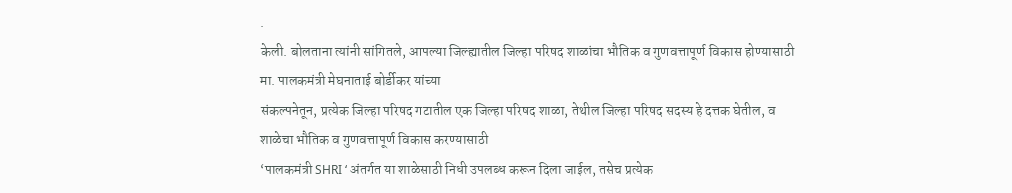.
केली. बोलताना त्यांनी सांगितले, आपल्या जिल्ह्यातील जिल्हा परिषद शाळांचा भौतिक व गुणवत्तापूर्ण विकास होण्यासाठी मा. पालकमंत्री मेघनाताई बोर्डीकर यांच्या
संकल्पनेतून, प्रत्येक जिल्हा परिषद गटातील एक जिल्हा परिषद शाळा, तेथील जिल्हा परिषद सदस्य हे दत्तक घेतील, व शाळेचा भौतिक व गुणवत्तापूर्ण विकास करण्यासाठी
‘पालकमंत्री SHRI ‘ अंतर्गत या शाळेसाठी निधी उपलब्ध करून दिला जाईल, तसेच प्रत्येक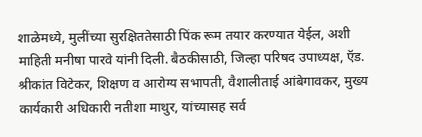शाळेमध्ये, मुलींच्या सुरक्षिततेसाठी पिंक रूम तयार करण्यात येईल, अशी माहिती मनीषा पारवे यांनी दिली. बैठकीसाठी, जिल्हा परिषद उपाध्यक्ष, ऍड. श्रीकांत विटेकर, शिक्षण व आरोग्य सभापती, वैशालीताई आंबेगावकर, मुख्य कार्यकारी अधिकारी नतीशा माथुर, यांच्यासह सर्व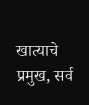खात्याचे प्रमुख, सर्व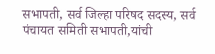सभापती, सर्व जिल्हा परिषद सदस्य, सर्व पंचायत समिती सभापती,यांची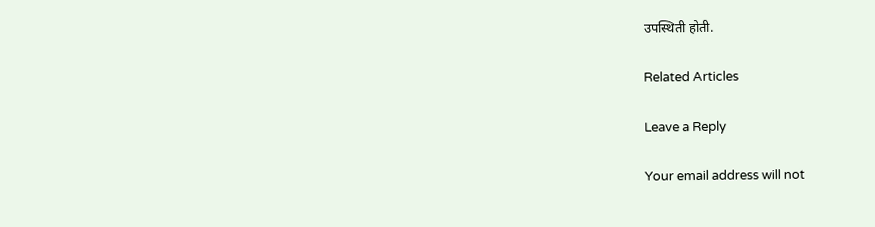उपस्थिती होती.

Related Articles

Leave a Reply

Your email address will not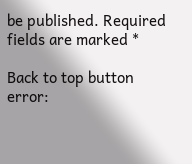be published. Required fields are marked *

Back to top button
error: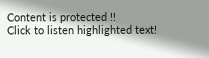Content is protected !!
Click to listen highlighted text!